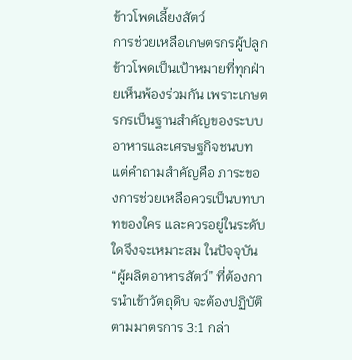ข้าวโพดเลี้ยงสัตว์
การช่วยเหลือเกษตรกรผู้ปลูกข้าวโพดเป็นเป้าหมายที่ทุกฝ่ายเห็นพ้องร่วมกัน เพราะเกษตรกรเป็นฐานสำคัญของระบบอาหารและเศรษฐกิจชนบท แต่คำถามสำคัญคือ ภาระของการช่วยเหลือควรเป็นบทบาทของใคร และควรอยู่ในระดับใดจึงจะเหมาะสม ในปัจจุบัน “ผู้ผลิตอาหารสัตว์” ที่ต้องการนำเข้าวัตถุดิบ จะต้องปฏิบัติตามมาตรการ 3:1 กล่า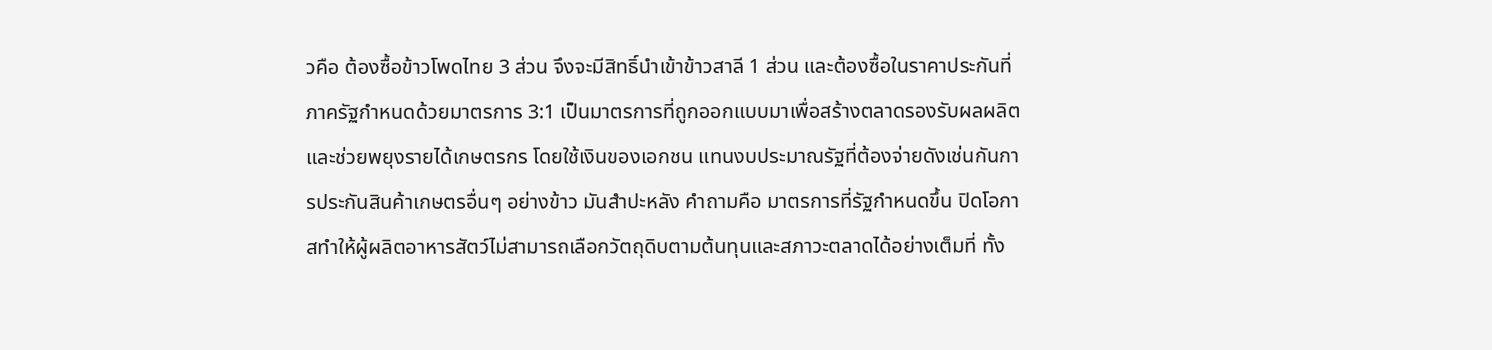วคือ ต้องซื้อข้าวโพดไทย 3 ส่วน จึงจะมีสิทธิ์นำเข้าข้าวสาลี 1 ส่วน และต้องซื้อในราคาประกันที่ภาครัฐกำหนดด้วยมาตรการ 3:1 เป็นมาตรการที่ถูกออกแบบมาเพื่อสร้างตลาดรองรับผลผลิตและช่วยพยุงรายได้เกษตรกร โดยใช้เงินของเอกชน แทนงบประมาณรัฐที่ต้องจ่ายดังเช่นกันการประกันสินค้าเกษตรอื่นๆ อย่างข้าว มันสำปะหลัง คำถามคือ มาตรการที่รัฐกำหนดขึ้น ปิดโอกาสทำให้ผู้ผลิตอาหารสัตว์ไม่สามารถเลือกวัตถุดิบตามต้นทุนและสภาวะตลาดได้อย่างเต็มที่ ทั้ง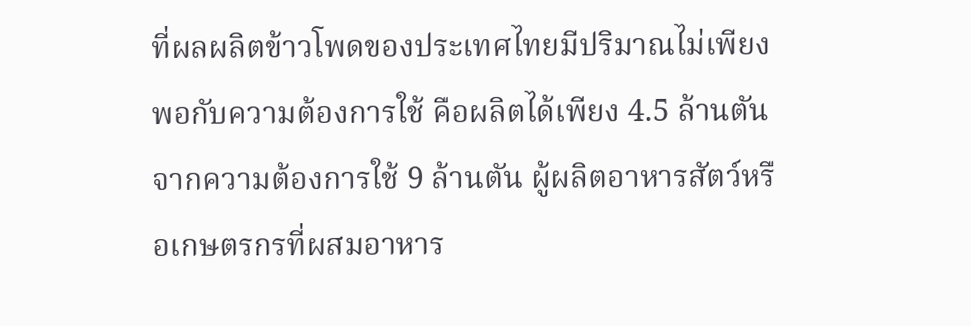ที่ผลผลิตข้าวโพดของประเทศไทยมีปริมาณไม่เพียงพอกับความต้องการใช้ คือผลิตได้เพียง 4.5 ล้านตันจากความต้องการใช้ 9 ล้านตัน ผู้ผลิตอาหารสัตว์หรือเกษตรกรที่ผสมอาหาร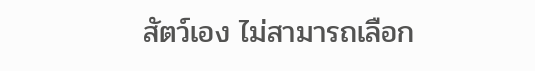สัตว์เอง ไม่สามารถเลือก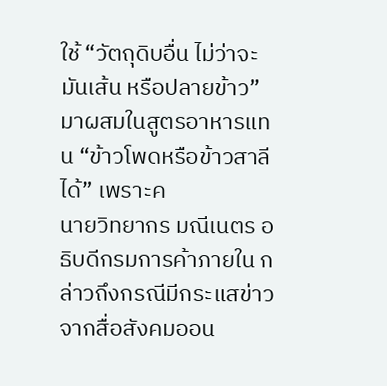ใช้ “วัตถุดิบอื่น ไม่ว่าจะมันเส้น หรือปลายข้าว” มาผสมในสูตรอาหารแทน “ข้าวโพดหรือข้าวสาลีได้” เพราะค
นายวิทยากร มณีเนตร อธิบดีกรมการค้าภายใน กล่าวถึงกรณีมีกระแสข่าวจากสื่อสังคมออน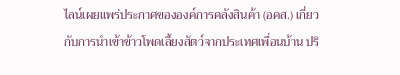ไลน์เผยแพร่ประกาศขององค์การคลังสินค้า (อคส.) เกี่ยวกับการนำเข้าข้าวโพดเลี้ยงสัตว์จากประเทศเพื่อนบ้าน ปริ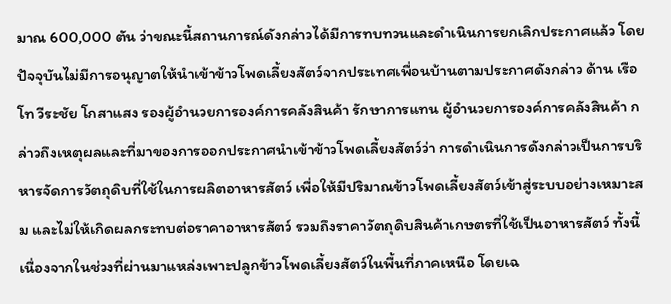มาณ 600,000 ตัน ว่าขณะนี้สถานการณ์ดังกล่าวได้มีการทบทวนและดำเนินการยกเลิกประกาศแล้ว โดยปัจจุบันไม่มีการอนุญาตให้นำเข้าข้าวโพดเลี้ยงสัตว์จากประเทศเพื่อนบ้านตามประกาศดังกล่าว ด้าน เรือโท วีระชัย โกสาแสง รองผู้อำนวยการองค์การคลังสินค้า รักษาการแทน ผู้อำนวยการองค์การคลังสินค้า กล่าวถึงเหตุผลและที่มาของการออกประกาศนำเข้าข้าวโพดเลี้ยงสัตว์ว่า การดำเนินการดังกล่าวเป็นการบริหารจัดการวัตถุดิบที่ใช้ในการผลิตอาหารสัตว์ เพื่อให้มีปริมาณข้าวโพดเลี้ยงสัตว์เข้าสู่ระบบอย่างเหมาะสม และไม่ให้เกิดผลกระทบต่อราคาอาหารสัตว์ รวมถึงราคาวัตถุดิบสินค้าเกษตรที่ใช้เป็นอาหารสัตว์ ทั้งนี้ เนื่องจากในช่วงที่ผ่านมาแหล่งเพาะปลูกข้าวโพดเลี้ยงสัตว์ในพื้นที่ภาคเหนือ โดยเฉ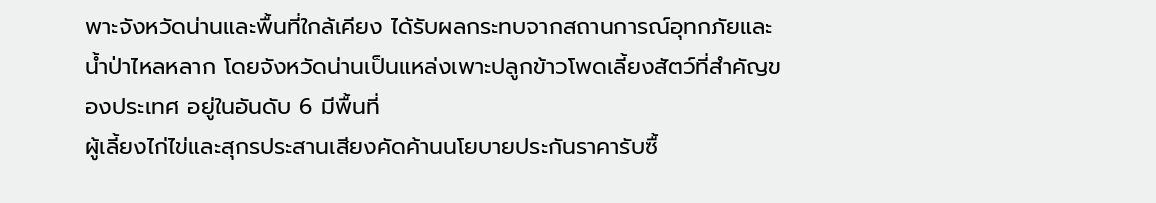พาะจังหวัดน่านและพื้นที่ใกล้เคียง ได้รับผลกระทบจากสถานการณ์อุทกภัยและน้ำป่าไหลหลาก โดยจังหวัดน่านเป็นแหล่งเพาะปลูกข้าวโพดเลี้ยงสัตว์ที่สำคัญของประเทศ อยู่ในอันดับ 6 มีพื้นที่
ผู้เลี้ยงไก่ไข่และสุกรประสานเสียงคัดค้านนโยบายประกันราคารับซื้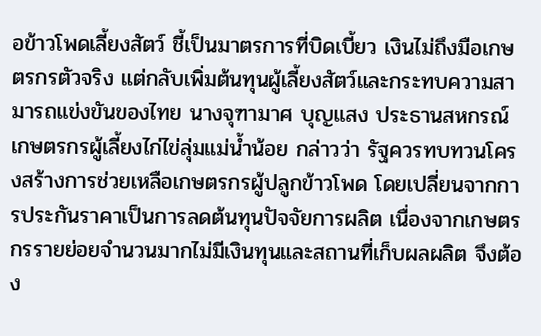อข้าวโพดเลี้ยงสัตว์ ชี้เป็นมาตรการที่บิดเบี้ยว เงินไม่ถึงมือเกษตรกรตัวจริง แต่กลับเพิ่มต้นทุนผู้เลี้ยงสัตว์และกระทบความสามารถแข่งขันของไทย นางจุฑามาศ บุญแสง ประธานสหกรณ์เกษตรกรผู้เลี้ยงไก่ไข่ลุ่มแม่น้ำน้อย กล่าวว่า รัฐควรทบทวนโครงสร้างการช่วยเหลือเกษตรกรผู้ปลูกข้าวโพด โดยเปลี่ยนจากการประกันราคาเป็นการลดต้นทุนปัจจัยการผลิต เนื่องจากเกษตรกรรายย่อยจำนวนมากไม่มีเงินทุนและสถานที่เก็บผลผลิต จึงต้อง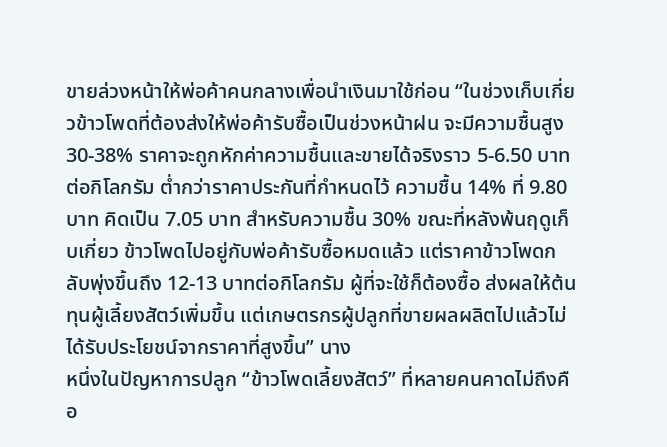ขายล่วงหน้าให้พ่อค้าคนกลางเพื่อนำเงินมาใช้ก่อน “ในช่วงเก็บเกี่ยวข้าวโพดที่ต้องส่งให้พ่อค้ารับซื้อเป็นช่วงหน้าฝน จะมีความชื้นสูง 30-38% ราคาจะถูกหักค่าความชื้นและขายได้จริงราว 5-6.50 บาทต่อกิโลกรัม ต่ำกว่าราคาประกันที่กำหนดไว้ ความชื้น 14% ที่ 9.80 บาท คิดเป็น 7.05 บาท สำหรับความชื้น 30% ขณะที่หลังพ้นฤดูเก็บเกี่ยว ข้าวโพดไปอยู่กับพ่อค้ารับซื้อหมดแล้ว แต่ราคาข้าวโพดกลับพุ่งขึ้นถึง 12-13 บาทต่อกิโลกรัม ผู้ที่จะใช้ก็ต้องซื้อ ส่งผลให้ต้นทุนผู้เลี้ยงสัตว์เพิ่มขึ้น แต่เกษตรกรผู้ปลูกที่ขายผลผลิตไปแล้วไม่ได้รับประโยชน์จากราคาที่สูงขึ้น” นาง
หนึ่งในปัญหาการปลูก “ข้าวโพดเลี้ยงสัตว์” ที่หลายคนคาดไม่ถึงคือ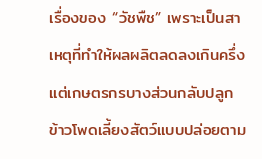เรื่องของ “วัชพืช” เพราะเป็นสาเหตุที่ทำให้ผลผลิตลดลงเกินครึ่ง แต่เกษตรกรบางส่วนกลับปลูกข้าวโพดเลี้ยงสัตว์แบบปล่อยตาม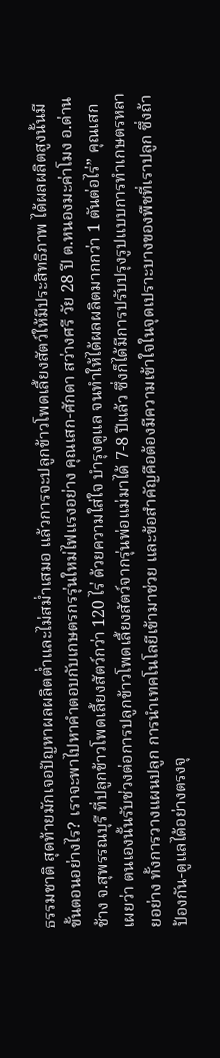ธรรมชาติ สุดท้ายมักเจอปัญหาผลผลิตต่ำและไม่สม่ำเสมอ แล้วการจะปลูกข้าวโพดเลี้ยงสัตว์ให้มีประสิทธิภาพ ได้ผลผลิตสูงนั้นมีขั้นตอนอย่างไร? เราจะพาไปหาคำตอบกับเกษตรกรรุ่นใหม่ไฟแรงอย่าง คุณเสก-ศักดา สว่างศรี วัย 28 ปี ต.หนองมะค่าโมง อ.ด่านช้าง จ.สุพรรณบุรี ที่ปลูกข้าวโพดเลี้ยงสัตว์กว่า 120 ไร่ ด้วยความใส่ใจ บำรุงดูแล จนทำให้ได้ผลผลิตมากกว่า 1 ตันต่อไร่” คุณเสก เผยว่า ตนเองนั้นรับช่วงต่อการปลูกข้าวโพดเลี้ยงสัตว์จากรุ่นพ่อแม่มาได้ 7-8 ปีแล้ว ซึ่งก็ได้มีการปรับปรุงรูปแบบการทำเกษตรหลายอย่าง ทั้งการวางแผนปลูก การนำเทคโนโลยีเข้ามาช่วย และข้อสำคัญคือต้องมีความเข้าใจในจุดเปราะบางของพืชที่เราปลูก ซึ่งถ้าป้องกัน-ดูแลได้อย่างตรงจุ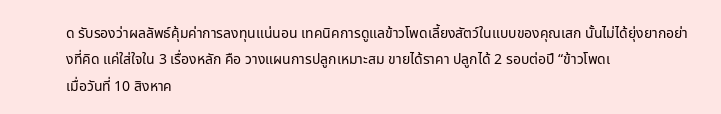ด รับรองว่าผลลัพธ์คุ้มค่าการลงทุนแน่นอน เทคนิคการดูแลข้าวโพดเลี้ยงสัตว์ในแบบของคุณเสก นั้นไม่ได้ยุ่งยากอย่างที่คิด แค่ใส่ใจใน 3 เรื่องหลัก คือ วางแผนการปลูกเหมาะสม ขายได้ราคา ปลูกได้ 2 รอบต่อปี “ข้าวโพดเ
เมื่อวันที่ 10 สิงหาค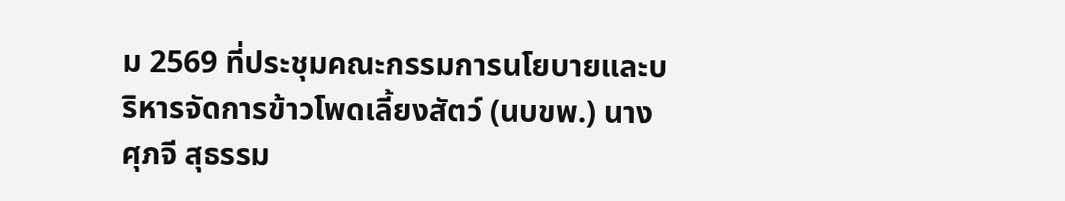ม 2569 ที่ประชุมคณะกรรมการนโยบายและบริหารจัดการข้าวโพดเลี้ยงสัตว์ (นบขพ.) นางศุภจี สุธรรม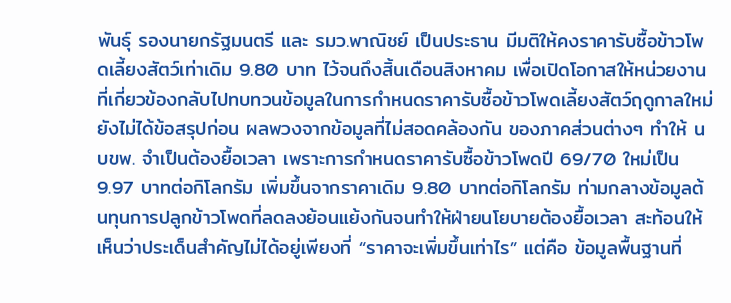พันธุ์ รองนายกรัฐมนตรี และ รมว.พาณิชย์ เป็นประธาน มีมติให้คงราคารับซื้อข้าวโพดเลี้ยงสัตว์เท่าเดิม 9.80 บาท ไว้จนถึงสิ้นเดือนสิงหาคม เพื่อเปิดโอกาสให้หน่วยงานที่เกี่ยวข้องกลับไปทบทวนข้อมูลในการกำหนดราคารับซื้อข้าวโพดเลี้ยงสัตว์ฤดูกาลใหม่ยังไม่ได้ข้อสรุปก่อน ผลพวงจากข้อมูลที่ไม่สอดคล้องกัน ของภาคส่วนต่างๆ ทำให้ นบขพ. จำเป็นต้องยื้อเวลา เพราะการกำหนดราคารับซื้อข้าวโพดปี 69/70 ใหม่เป็น 9.97 บาทต่อกิโลกรัม เพิ่มขึ้นจากราคาเดิม 9.80 บาทต่อกิโลกรัม ท่ามกลางข้อมูลต้นทุนการปลูกข้าวโพดที่ลดลงย้อนแย้งกันจนทำให้ฝ่ายนโยบายต้องยื้อเวลา สะท้อนให้เห็นว่าประเด็นสำคัญไม่ได้อยู่เพียงที่ “ราคาจะเพิ่มขึ้นเท่าไร” แต่คือ ข้อมูลพื้นฐานที่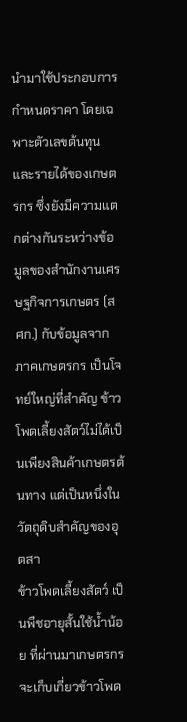นำมาใช้ประกอบการกำหนดราคา โดยเฉพาะตัวเลขต้นทุนและรายได้ของเกษตรกร ซึ่งยังมีความแตกต่างกันระหว่างข้อมูลของสำนักงานเศรษฐกิจการเกษตร (สศก.) กับข้อมูลจากภาคเกษตรกร เป็นโจทย์ใหญ่ที่สำคัญ ข้าวโพดเลี้ยงสัตว์ไม่ได้เป็นเพียงสินค้าเกษตรต้นทาง แต่เป็นหนึ่งในวัตถุดิบสำคัญของอุตสา
ข้าวโพดเลี้ยงสัตว์ เป็นพืชอายุสั้นใช้น้ำน้อย ที่ผ่านมาเกษตรกรจะเก็บเกี่ยวข้าวโพด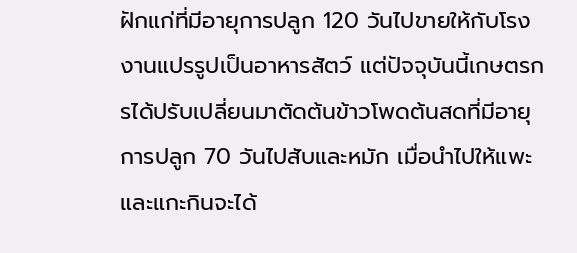ฝักแก่ที่มีอายุการปลูก 120 วันไปขายให้กับโรงงานแปรรูปเป็นอาหารสัตว์ แต่ปัจจุบันนี้เกษตรกรได้ปรับเปลี่ยนมาตัดต้นข้าวโพดต้นสดที่มีอายุการปลูก 70 วันไปสับและหมัก เมื่อนำไปให้แพะและแกะกินจะได้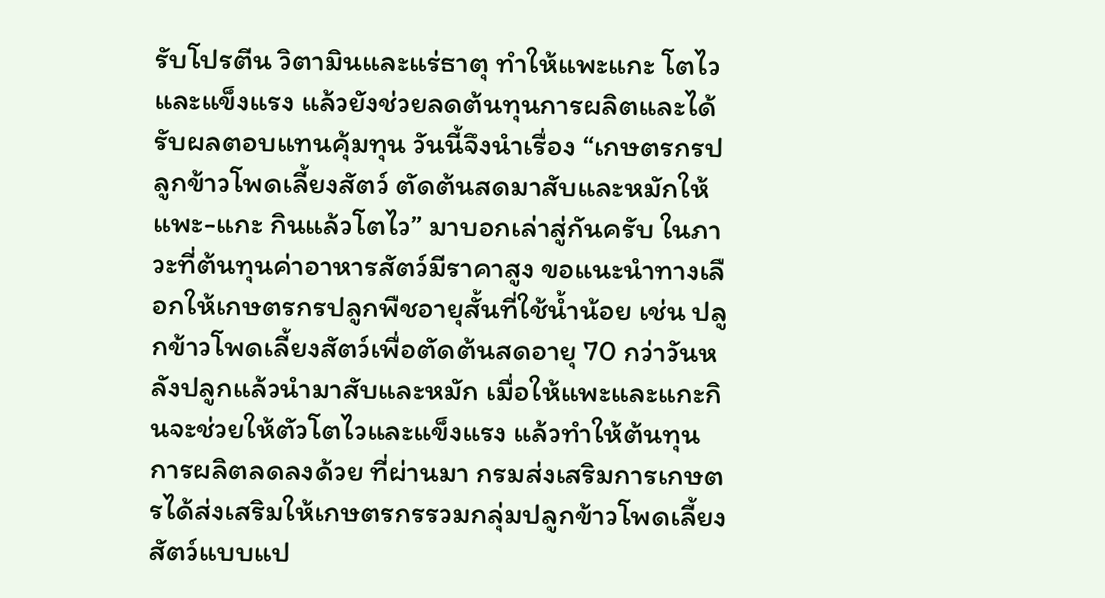รับโปรตีน วิตามินและแร่ธาตุ ทำให้แพะแกะ โตไวและแข็งแรง แล้วยังช่วยลดต้นทุนการผลิตและได้รับผลตอบแทนคุ้มทุน วันนี้จึงนำเรื่อง “เกษตรกรปลูกข้าวโพดเลี้ยงสัตว์ ตัดต้นสดมาสับและหมักให้แพะ-แกะ กินแล้วโตไว” มาบอกเล่าสู่กันครับ ในภาวะที่ต้นทุนค่าอาหารสัตว์มีราคาสูง ขอแนะนำทางเลือกให้เกษตรกรปลูกพืชอายุสั้นที่ใช้น้ำน้อย เช่น ปลูกข้าวโพดเลี้ยงสัตว์เพื่อตัดต้นสดอายุ 70 กว่าวันหลังปลูกแล้วนำมาสับและหมัก เมื่อให้แพะและแกะกินจะช่วยให้ตัวโตไวและแข็งแรง แล้วทำให้ต้นทุนการผลิตลดลงด้วย ที่ผ่านมา กรมส่งเสริมการเกษตรได้ส่งเสริมให้เกษตรกรรวมกลุ่มปลูกข้าวโพดเลี้ยงสัตว์แบบแป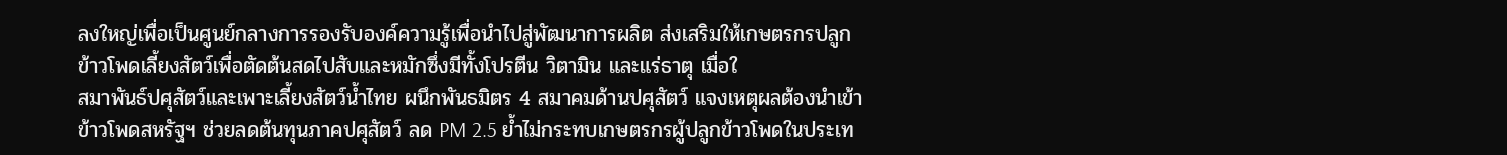ลงใหญ่เพื่อเป็นศูนย์กลางการรองรับองค์ความรู้เพื่อนำไปสู่พัฒนาการผลิต ส่งเสริมให้เกษตรกรปลูกข้าวโพดเลี้ยงสัตว์เพื่อตัดต้นสดไปสับและหมักซึ่งมีทั้งโปรตีน วิตามิน และแร่ธาตุ เมื่อใ
สมาพันธ์ปศุสัตว์และเพาะเลี้ยงสัตว์น้ำไทย ผนึกพันธมิตร 4 สมาคมด้านปศุสัตว์ แจงเหตุผลต้องนำเข้าข้าวโพดสหรัฐฯ ช่วยลดต้นทุนภาคปศุสัตว์ ลด PM 2.5 ย้ำไม่กระทบเกษตรกรผู้ปลูกข้าวโพดในประเท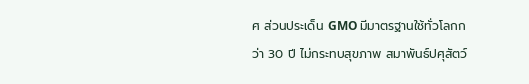ศ ส่วนประเด็น GMO มีมาตรฐานใช้ทั่วโลกกว่า 30 ปี ไม่กระทบสุขภาพ สมาพันธ์ปศุสัตว์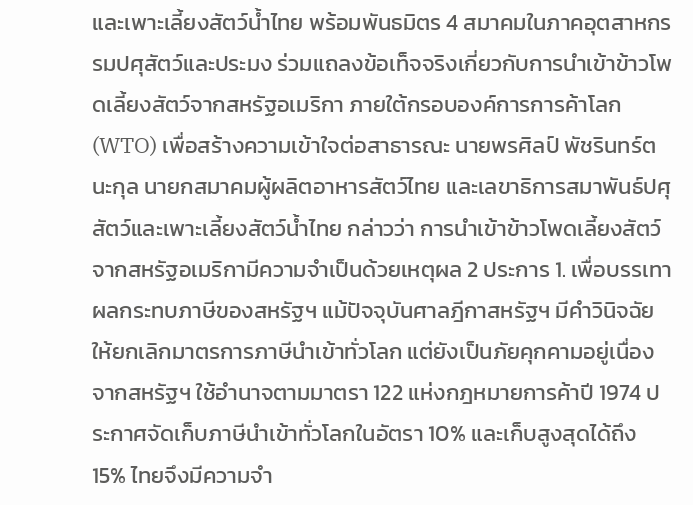และเพาะเลี้ยงสัตว์น้ำไทย พร้อมพันธมิตร 4 สมาคมในภาคอุตสาหกรรมปศุสัตว์และประมง ร่วมแถลงข้อเท็จจริงเกี่ยวกับการนำเข้าข้าวโพดเลี้ยงสัตว์จากสหรัฐอเมริกา ภายใต้กรอบองค์การการค้าโลก (WTO) เพื่อสร้างความเข้าใจต่อสาธารณะ นายพรศิลป์ พัชรินทร์ตนะกุล นายกสมาคมผู้ผลิตอาหารสัตว์ไทย และเลขาธิการสมาพันธ์ปศุสัตว์และเพาะเลี้ยงสัตว์น้ำไทย กล่าวว่า การนำเข้าข้าวโพดเลี้ยงสัตว์จากสหรัฐอเมริกามีความจำเป็นด้วยเหตุผล 2 ประการ 1. เพื่อบรรเทาผลกระทบภาษีของสหรัฐฯ แม้ปัจจุบันศาลฎีกาสหรัฐฯ มีคำวินิจฉัยให้ยกเลิกมาตรการภาษีนำเข้าทั่วโลก แต่ยังเป็นภัยคุกคามอยู่เนื่องจากสหรัฐฯ ใช้อำนาจตามมาตรา 122 แห่งกฎหมายการค้าปี 1974 ประกาศจัดเก็บภาษีนำเข้าทั่วโลกในอัตรา 10% และเก็บสูงสุดได้ถึง 15% ไทยจึงมีความจำ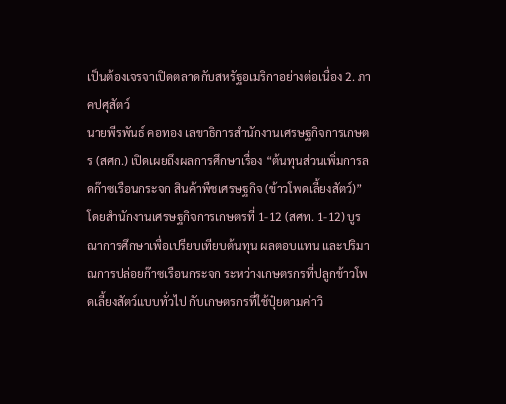เป็นต้องเจรจาเปิดตลาดกับสหรัฐอเมริกาอย่างต่อเนื่อง 2. ภาคปศุสัตว์
นายพีรพันธ์ คอทอง เลขาธิการสำนักงานเศรษฐกิจการเกษตร (สศก.) เปิดเผยถึงผลการศึกษาเรื่อง “ต้นทุนส่วนเพิ่มการลดก๊าซเรือนกระจก สินค้าพืชเศรษฐกิจ (ข้าวโพดเลี้ยงสัตว์)” โดยสำนักงานเศรษฐกิจการเกษตรที่ 1-12 (สศท. 1-12) บูรณาการศึกษาเพื่อเปรียบเทียบต้นทุน ผลตอบแทน และปริมาณการปล่อยก๊าซเรือนกระจก ระหว่างเกษตรกรที่ปลูกข้าวโพดเลี้ยงสัตว์แบบทั่วไป กับเกษตรกรที่ใช้ปุ๋ยตามค่าวิ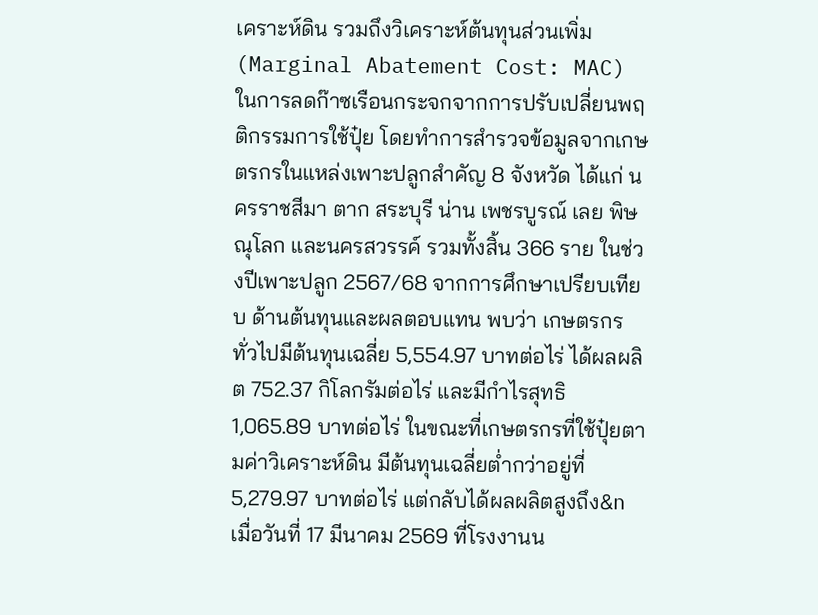เคราะห์ดิน รวมถึงวิเคราะห์ต้นทุนส่วนเพิ่ม (Marginal Abatement Cost: MAC) ในการลดก๊าซเรือนกระจกจากการปรับเปลี่ยนพฤติกรรมการใช้ปุ๋ย โดยทำการสำรวจข้อมูลจากเกษตรกรในแหล่งเพาะปลูกสำคัญ 8 จังหวัด ได้แก่ นครราชสีมา ตาก สระบุรี น่าน เพชรบูรณ์ เลย พิษณุโลก และนครสวรรค์ รวมทั้งสิ้น 366 ราย ในช่วงปีเพาะปลูก 2567/68 จากการศึกษาเปรียบเทียบ ด้านต้นทุนและผลตอบแทน พบว่า เกษตรกรทั่วไปมีต้นทุนเฉลี่ย 5,554.97 บาทต่อไร่ ได้ผลผลิต 752.37 กิโลกรัมต่อไร่ และมีกำไรสุทธิ 1,065.89 บาทต่อไร่ ในขณะที่เกษตรกรที่ใช้ปุ๋ยตามค่าวิเคราะห์ดิน มีต้นทุนเฉลี่ยต่ำกว่าอยู่ที่ 5,279.97 บาทต่อไร่ แต่กลับได้ผลผลิตสูงถึง&n
เมื่อวันที่ 17 มีนาคม 2569 ที่โรงงานน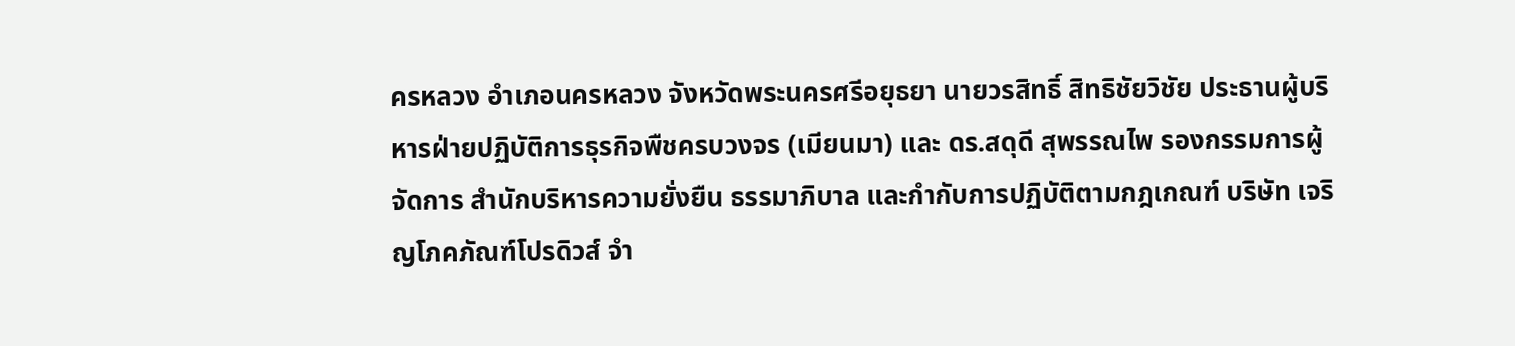ครหลวง อำเภอนครหลวง จังหวัดพระนครศรีอยุธยา นายวรสิทธิ์ สิทธิชัยวิชัย ประธานผู้บริหารฝ่ายปฏิบัติการธุรกิจพืชครบวงจร (เมียนมา) และ ดร.สดุดี สุพรรณไพ รองกรรมการผู้จัดการ สำนักบริหารความยั่งยืน ธรรมาภิบาล และกำกับการปฏิบัติตามกฎเกณฑ์ บริษัท เจริญโภคภัณฑ์โปรดิวส์ จำ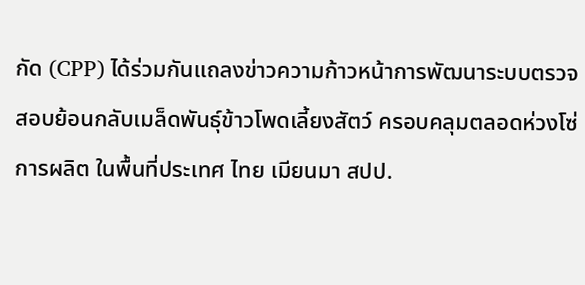กัด (CPP) ได้ร่วมกันแถลงข่าวความก้าวหน้าการพัฒนาระบบตรวจสอบย้อนกลับเมล็ดพันธุ์ข้าวโพดเลี้ยงสัตว์ ครอบคลุมตลอดห่วงโซ่การผลิต ในพื้นที่ประเทศ ไทย เมียนมา สปป.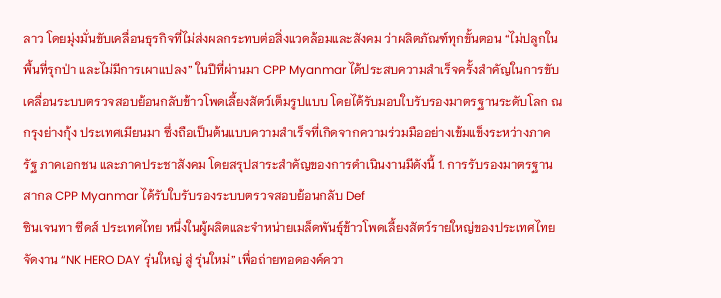ลาว โดยมุ่งมั่นขับเคลื่อนธุรกิจที่ไม่ส่งผลกระทบต่อสิ่งแวดล้อมและสังคม ว่าผลิตภัณฑ์ทุกขั้นตอน “ไม่ปลูกในพื้นที่รุกป่า และไม่มีการเผาแปลง” ในปีที่ผ่านมา CPP Myanmar ได้ประสบความสำเร็จครั้งสำคัญในการขับเคลื่อนระบบตรวจสอบย้อนกลับข้าวโพดเลี้ยงสัตว์เต็มรูปแบบ โดยได้รับมอบใบรับรองมาตรฐานระดับโลก ณ กรุงย่างกุ้ง ประเทศเมียนมา ซึ่งถือเป็นต้นแบบความสำเร็จที่เกิดจากความร่วมมืออย่างเข้มแข็งระหว่างภาครัฐ ภาคเอกชน และภาคประชาสังคม โดยสรุปสาระสำคัญของการดำเนินงานมีดังนี้ 1. การรับรองมาตรฐานสากล CPP Myanmar ได้รับใบรับรองระบบตรวจสอบย้อนกลับ Def
ซินเจนทา ซีดส์ ประเทศไทย หนึ่งในผู้ผลิตและจำหน่ายเมล็ดพันธุ์ข้าวโพดเลี้ยงสัตว์รายใหญ่ของประเทศไทย จัดงาน “NK HERO DAY รุ่นใหญ่ สู่ รุ่นใหม่” เพื่อถ่ายทอดองค์ควา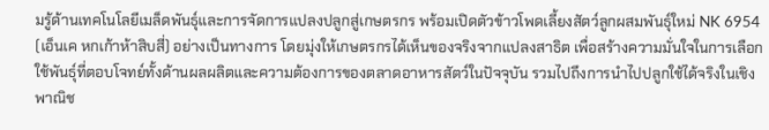มรู้ด้านเทคโนโลยีเมล็ดพันธุ์และการจัดการแปลงปลูกสู่เกษตรกร พร้อมเปิดตัวข้าวโพดเลี้ยงสัตว์ลูกผสมพันธุ์ใหม่ NK 6954 (เอ็นเค หกเก้าห้าสิบสี่) อย่างเป็นทางการ โดยมุ่งให้เกษตรกรได้เห็นของจริงจากแปลงสาธิต เพื่อสร้างความมั่นใจในการเลือกใช้พันธุ์ที่ตอบโจทย์ทั้งด้านผลผลิตและความต้องการของตลาดอาหารสัตว์ในปัจจุบัน รวมไปถึงการนำไปปลูกใช้ได้จริงในเชิงพาณิช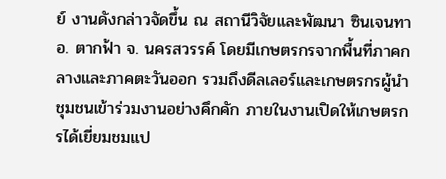ย์ งานดังกล่าวจัดขึ้น ณ สถานีวิจัยและพัฒนา ซินเจนทา อ. ตากฟ้า จ. นครสวรรค์ โดยมีเกษตรกรจากพื้นที่ภาคกลางและภาคตะวันออก รวมถึงดีลเลอร์และเกษตรกรผู้นำชุมชนเข้าร่วมงานอย่างคึกคัก ภายในงานเปิดให้เกษตรกรได้เยี่ยมชมแป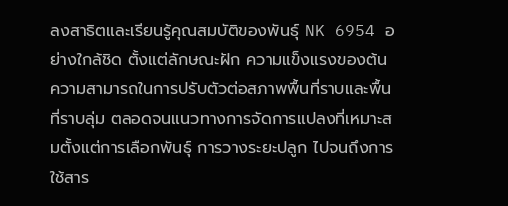ลงสาธิตและเรียนรู้คุณสมบัติของพันธุ์ NK 6954 อย่างใกล้ชิด ตั้งแต่ลักษณะฝัก ความแข็งแรงของต้น ความสามารถในการปรับตัวต่อสภาพพื้นที่ราบและพื้นที่ราบลุ่ม ตลอดจนแนวทางการจัดการแปลงที่เหมาะสมตั้งแต่การเลือกพันธุ์ การวางระยะปลูก ไปจนถึงการใช้สาร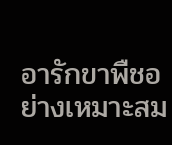อารักขาพืชอย่างเหมาะสม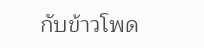กับข้าวโพด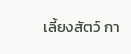เลี้ยงสัตว์ กา